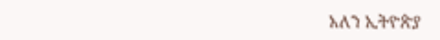አለን ኢትዮጵያ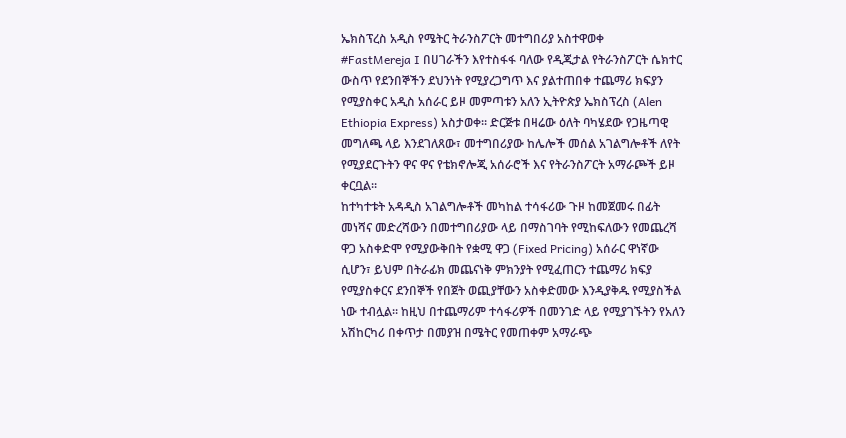ኤክስፕረስ አዲስ የሜትር ትራንስፖርት መተግበሪያ አስተዋወቀ
#FastMereja I በሀገራችን እየተስፋፋ ባለው የዲጂታል የትራንስፖርት ሴክተር ውስጥ የደንበኞችን ደህንነት የሚያረጋግጥ እና ያልተጠበቀ ተጨማሪ ክፍያን የሚያስቀር አዲስ አሰራር ይዞ መምጣቱን አለን ኢትዮጵያ ኤክስፕረስ (Alen Ethiopia Express) አስታወቀ። ድርጅቱ በዛሬው ዕለት ባካሄደው የጋዜጣዊ መግለጫ ላይ እንደገለጸው፣ መተግበሪያው ከሌሎች መሰል አገልግሎቶች ለየት የሚያደርጉትን ዋና ዋና የቴክኖሎጂ አሰራሮች እና የትራንስፖርት አማራጮች ይዞ ቀርቧል።
ከተካተቱት አዳዲስ አገልግሎቶች መካከል ተሳፋሪው ጉዞ ከመጀመሩ በፊት መነሻና መድረሻውን በመተግበሪያው ላይ በማስገባት የሚከፍለውን የመጨረሻ ዋጋ አስቀድሞ የሚያውቅበት የቋሚ ዋጋ (Fixed Pricing) አሰራር ዋነኛው ሲሆን፣ ይህም በትራፊክ መጨናነቅ ምክንያት የሚፈጠርን ተጨማሪ ክፍያ የሚያስቀርና ደንበኞች የበጀት ወጪያቸውን አስቀድመው እንዲያቅዱ የሚያስችል ነው ተብሏል። ከዚህ በተጨማሪም ተሳፋሪዎች በመንገድ ላይ የሚያገኙትን የአለን አሽከርካሪ በቀጥታ በመያዝ በሜትር የመጠቀም አማራጭ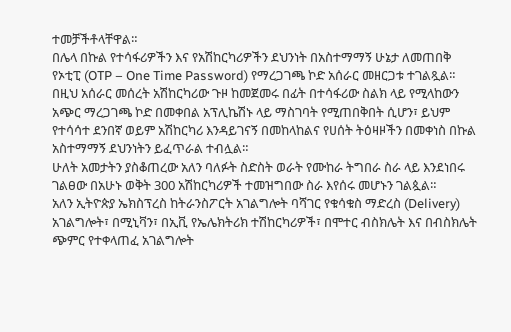ተመቻችቶላቸዋል።
በሌላ በኩል የተሳፋሪዎችን እና የአሽከርካሪዎችን ደህንነት በአስተማማኝ ሁኔታ ለመጠበቅ የኦቲፒ (OTP – One Time Password) የማረጋገጫ ኮድ አሰራር መዘርጋቱ ተገልጿል። በዚህ አሰራር መሰረት አሽከርካሪው ጉዞ ከመጀመሩ በፊት በተሳፋሪው ስልክ ላይ የሚላከውን አጭር ማረጋገጫ ኮድ በመቀበል አፕሊኬሽኑ ላይ ማስገባት የሚጠበቅበት ሲሆን፣ ይህም የተሳሳተ ደንበኛ ወይም አሽከርካሪ እንዳይገናኝ በመከላከልና የሀሰት ትዕዛዞችን በመቀነስ በኩል አስተማማኝ ደህንነትን ይፈጥራል ተብሏል።
ሁለት አመታትን ያስቆጠረው አለን ባለፉት ስድስት ወራት የሙከራ ትግበራ ስራ ላይ እንደነበሩ ገልፀው በአሁኑ ወቅት 300 አሽከርካሪዎች ተመዝግበው ስራ እየሰሩ መሆኑን ገልጷል።
አለን ኢትዮጵያ ኤክስፕረስ ከትራንስፖርት አገልግሎት ባሻገር የቁሳቁስ ማድረስ (Delivery) አገልግሎት፣ በሚኒቫን፣ በኢቪ የኤሌክትሪክ ተሽከርካሪዎች፣ በሞተር ብስክሌት እና በብስክሌት ጭምር የተቀላጠፈ አገልግሎት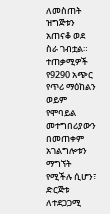ለመስጠት ዝግጅቱን አጠናቆ ወደ ስራ ገብቷል።
ተጠቃሚዎች የ9290 አጭር የጥሪ ማዕከልን ወይም የሞባይል መተግበሪያውን በመጠቀም አገልግሎቱን ማግኘት የሚችሉ ሲሆን፣ ድርጅቱ ለተደጋጋሚ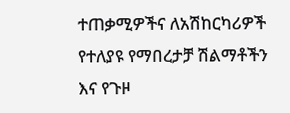ተጠቃሚዎችና ለአሽከርካሪዎች የተለያዩ የማበረታቻ ሽልማቶችን እና የጉዞ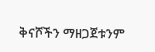ቅናሾችን ማዘጋጀቱንም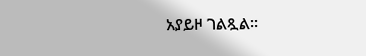አያይዞ ገልጿል።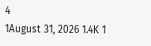4
1August 31, 2026 1.4K 1